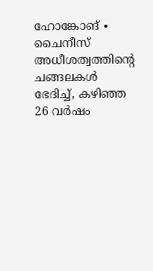ഹോങ്കോങ് ∙ ചൈനീസ് അധീശത്വത്തിന്റെ ചങ്ങലകൾ ഭേദിച്ച്, കഴിഞ്ഞ 26 വർഷം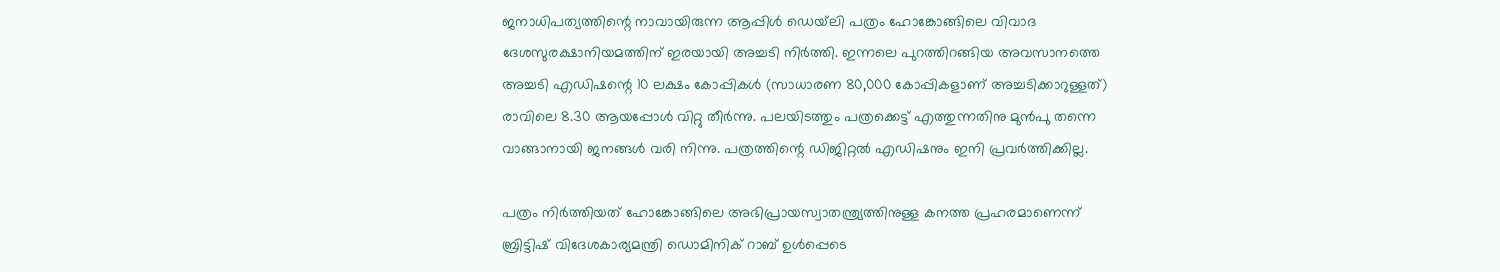ജനാധിപത്യത്തിന്റെ നാവായിരുന്ന ആപ്പിൾ ഡെയ്‌ലി പത്രം ഹോങ്കോങ്ങിലെ വിവാദ ദേശസുരക്ഷാനിയമത്തിന് ഇരയായി അച്ചടി നിർത്തി. ഇന്നലെ പുറത്തിറങ്ങിയ അവസാനത്തെ അച്ചടി എഡിഷന്റെ 10 ലക്ഷം കോപ്പികൾ (സാധാരണ 80,000 കോപ്പികളാണ് അച്ചടിക്കാറുള്ളത്) രാവിലെ 8.30 ആയപ്പോൾ വിറ്റു തീർന്നു. പലയിടത്തും പത്രക്കെട്ട് എത്തുന്നതിനു മുൻപു തന്നെ വാങ്ങാനായി ജനങ്ങൾ വരി നിന്നു. പത്രത്തിന്റെ ഡിജിറ്റൽ എഡിഷനും ഇനി പ്രവർത്തിക്കില്ല.

പത്രം നിർത്തിയത് ഹോങ്കോങ്ങിലെ അഭിപ്രായസ്വാതന്ത്ര്യത്തിനുള്ള കനത്ത പ്രഹരമാണെന്ന് ബ്രിട്ടിഷ് വിദേശകാര്യമന്ത്രി ഡൊമിനിക് റാബ് ഉൾപ്പെടെ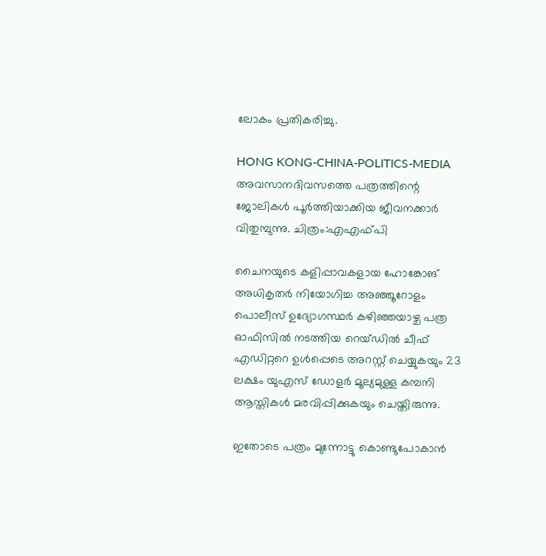ലോകം പ്രതികരിച്ചു.

HONG KONG-CHINA-POLITICS-MEDIA
അവസാനദിവസത്തെ പത്രത്തിന്റെ ജോലികൾ പൂർത്തിയാക്കിയ ജീവനക്കാർ വിതുമ്പുന്നു. ചിത്രം:എഎഫ്പി

ചൈനയുടെ കളിപ്പാവകളായ ഹോങ്കോങ് അധികൃതർ നിയോഗിച്ച അഞ്ഞൂറോളം പൊലീസ് ഉദ്യോഗസ്ഥർ കഴിഞ്ഞയാഴ്ച പത്ര ഓഫിസിൽ നടത്തിയ റെയ്ഡിൽ ചീഫ് എഡിറ്ററെ ഉൾപ്പെടെ അറസ്റ്റ് ചെയ്യുകയും 23 ലക്ഷം യുഎസ് ഡോളർ മൂല്യമുള്ള കമ്പനി ആസ്തികൾ മരവിപ്പിക്കുകയും ചെയ്തിരുന്നു.

ഇതോടെ പത്രം മുന്നോട്ടു കൊണ്ടുപോകാൻ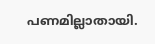പണമില്ലാതായി.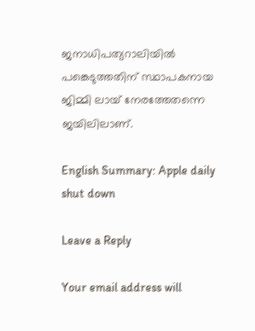ജനാധിപത്യറാലിയിൽ പങ്കെടുത്തതിന് സ്ഥാപകനായ ജിമ്മി ലായ് നേരത്തേതന്നെ ജയിലിലാണ്.

English Summary: Apple daily shut down

Leave a Reply

Your email address will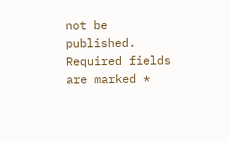not be published. Required fields are marked *